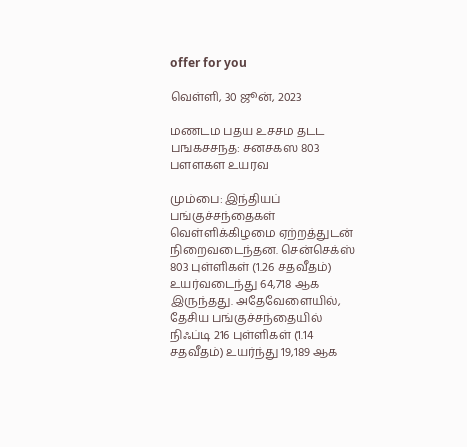offer for you

வெள்ளி, 30 ஜூன், 2023

மணடம பதய உசசம தடட பஙகசசநத: சனசகஸ 803 பளளகள உயரவ

மும்பை: இந்தியப் பங்குச்சந்தைகள் வெள்ளிக்கிழமை ஏற்றத்துடன் நிறைவடைந்தன. சென்செக்ஸ் 803 புள்ளிகள் (1.26 சதவீதம்) உயர்வடைந்து 64,718 ஆக இருந்தது. அதேவேளையில், தேசிய பங்குச்சந்தையில் நிஃப்டி 216 புள்ளிகள் (1.14 சதவீதம்) உயர்ந்து 19,189 ஆக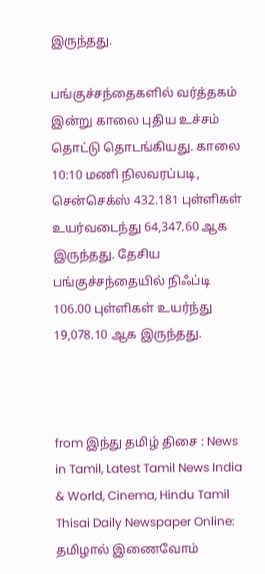இருந்தது.

பங்குச்சந்தைகளில் வர்த்தகம் இன்று காலை புதிய உச்சம் தொட்டு தொடங்கியது. காலை 10:10 மணி நிலவரப்படி, சென்செக்ஸ் 432.181 புள்ளிகள் உயர்வடைந்து 64,347.60 ஆக இருந்தது. தேசிய பங்குச்சந்தையில் நிஃப்டி 106.00 புள்ளிகள் உயர்ந்து 19,078.10 ஆக இருந்தது.



from இந்து தமிழ் திசை : News in Tamil, Latest Tamil News India & World, Cinema, Hindu Tamil Thisai Daily Newspaper Online: தமிழால் இணைவோம்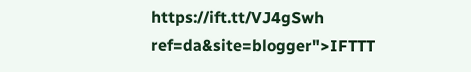https://ift.tt/VJ4gSwh
ref=da&site=blogger">IFTTT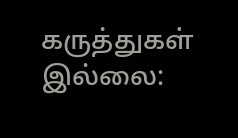கருத்துகள் இல்லை: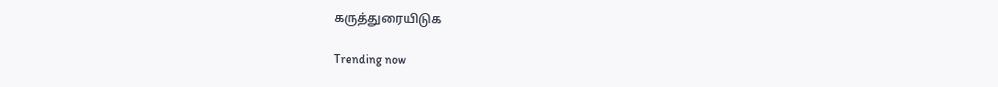கருத்துரையிடுக

Trending now